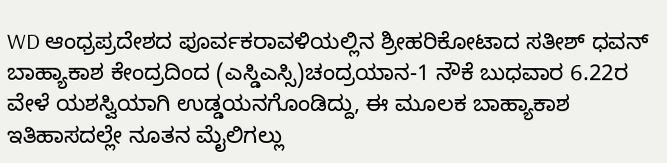WD ಆಂಧ್ರಪ್ರದೇಶದ ಪೂರ್ವಕರಾವಳಿಯಲ್ಲಿನ ಶ್ರೀಹರಿಕೋಟಾದ ಸತೀಶ್ ಧವನ್ ಬಾಹ್ಯಾಕಾಶ ಕೇಂದ್ರದಿಂದ (ಎಸ್ಡಿಎಸ್ಸಿ)ಚಂದ್ರಯಾನ-1 ನೌಕೆ ಬುಧವಾರ 6.22ರ ವೇಳೆ ಯಶಸ್ವಿಯಾಗಿ ಉಡ್ಡಯನಗೊಂಡಿದ್ದು, ಈ ಮೂಲಕ ಬಾಹ್ಯಾಕಾಶ ಇತಿಹಾಸದಲ್ಲೇ ನೂತನ ಮೈಲಿಗಲ್ಲು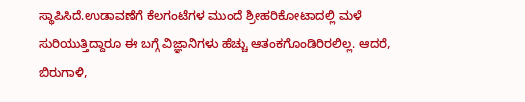ಸ್ಥಾಪಿಸಿದೆ.ಉಡಾವಣೆಗೆ ಕೆಲಗಂಟೆಗಳ ಮುಂದೆ ಶ್ರೀಹರಿಕೋಟಾದಲ್ಲಿ ಮಳೆ ಸುರಿಯುತ್ತಿದ್ದಾರೂ ಈ ಬಗ್ಗೆ ವಿಜ್ಞಾನಿಗಳು ಹೆಚ್ಚು ಆತಂಕಗೊಂಡಿರಿರಲಿಲ್ಲ. ಆದರೆ, ಬಿರುಗಾಳಿ,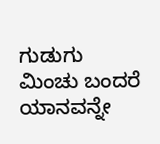ಗುಡುಗು ಮಿಂಚು ಬಂದರೆ ಯಾನವನ್ನೇ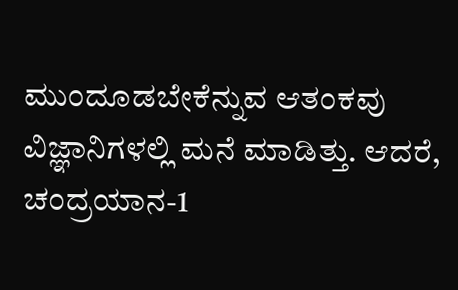ಮುಂದೂಡಬೇಕೆನ್ನುವ ಆತಂಕವು ವಿಜ್ಞಾನಿಗಳಲ್ಲಿ ಮನೆ ಮಾಡಿತ್ತು. ಆದರೆ, ಚಂದ್ರಯಾನ-1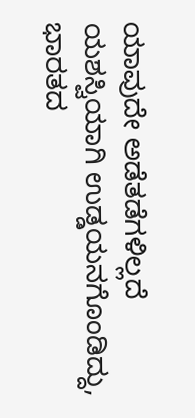ಯಾವುದೇ ಅಡೆತಡೆಗಳಿಲ್ಲದೆ ಯಶಸ್ವಿಯಾಗಿ ಉಡ್ಡಯನಗೊಂಡಿದ್ದು, ಭಾರತದ